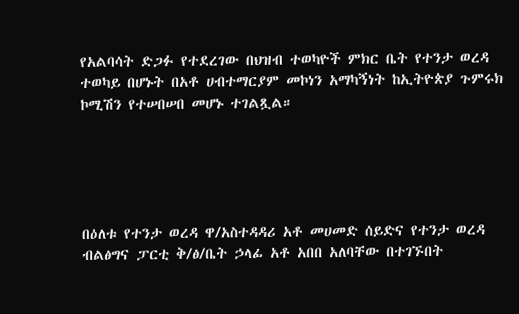የአልባሳት ድጋፉ የተደረገው በህዝብ ተወካዮች ምክር ቤት የተንታ ወረዳ ተወካይ በሆኑት በአቶ ሀብተማርያም መኮነን አማካኝነት ከኢትዮጵያ ጉምሩክ ኮሚሽን የተሠበሠበ መሆኑ ተገልጿል።





በዕለቱ የተንታ ወረዳ ዋ/አስተዳዳሪ አቶ መሀመድ ሰይድና የተንታ ወረዳ ብልፅግና ፓርቲ ቅ/ፅ/ቤት ኃላፊ አቶ አበበ አለባቸው በተገኙበት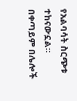የአልባሳት ስርጭቱ ተከናውኗል።
በቀጣይም በሌሎች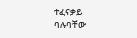ተፈናቃይ ባሉባቸው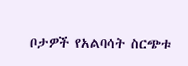ቦታዎች የአልባሳት ስርጭቱ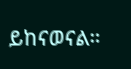ይከናወናል።